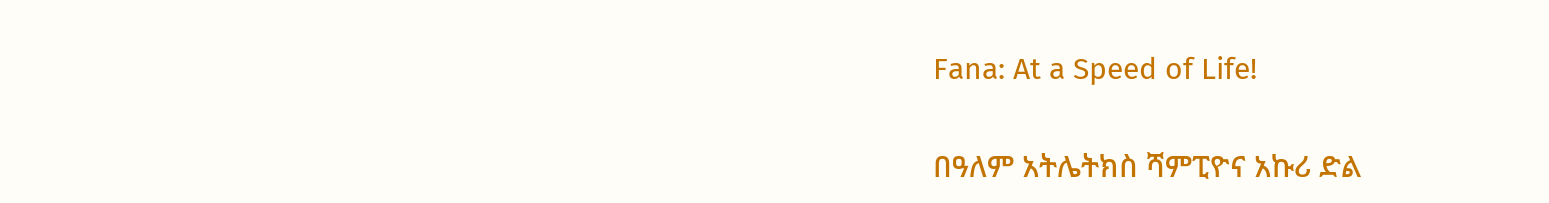Fana: At a Speed of Life!

በዓለም አትሌትክስ ሻምፒዮና አኩሪ ድል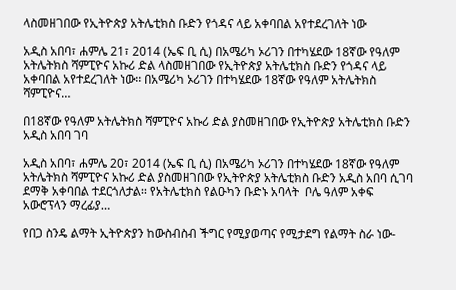ላስመዘገበው የኢትዮጵያ አትሌቲክስ ቡድን የጎዳና ላይ አቀባበል አየተደረገለት ነው

አዲስ አበባ፣ ሐምሌ 21፣ 2014 (ኤፍ ቢ ሲ) በአሜሪካ ኦሪገን በተካሄደው 18ኛው የዓለም አትሌትክስ ሻምፒዮና አኩሪ ድል ላስመዘገበው የኢትዮጵያ አትሌቲክስ ቡድን የጎዳና ላይ አቀባበል አየተደረገለት ነው፡፡ በአሜሪካ ኦሪገን በተካሄደው 18ኛው የዓለም አትሌትክስ ሻምፒዮና…

በ18ኛው የዓለም አትሌትክስ ሻምፒዮና አኩሪ ድል ያስመዘገበው የኢትዮጵያ አትሌቲክስ ቡድን አዲስ አበባ ገባ

አዲስ አበባ፣ ሐምሌ 20፣ 2014 (ኤፍ ቢ ሲ) በአሜሪካ ኦሪገን በተካሄደው 18ኛው የዓለም አትሌትክስ ሻምፒዮና አኩሪ ድል ያስመዘገበው የኢትዮጵያ አትሌቲክስ ቡድን አዲስ አበባ ሲገባ ደማቅ አቀባበል ተደርጎለታል፡፡ የአትሌቲክስ የልዑካን ቡድኑ አባላት  ቦሌ ዓለም አቀፍ አውሮፕላን ማረፊያ…

የበጋ ስንዴ ልማት ኢትዮጵያን ከውስብስብ ችግር የሚያወጣና የሚታደግ የልማት ስራ ነው-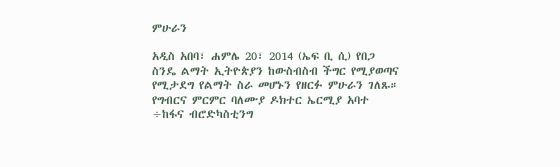ምሁራን

አዲስ አበባ፣ ሐምሌ 20፣ 2014 (ኤፍ ቢ ሲ) የበጋ ስንዴ ልማት ኢትዮጵያን ከውስብስብ ችግር የሚያወጣና የሚታደግ የልማት ስራ መሆኑን የዘርፉ ምሁራን ገለጹ። የግብርና ምርምር ባለሙያ ዶክተር ኤርሚያ አባተ ÷ከፋና ብሮድካስቲንግ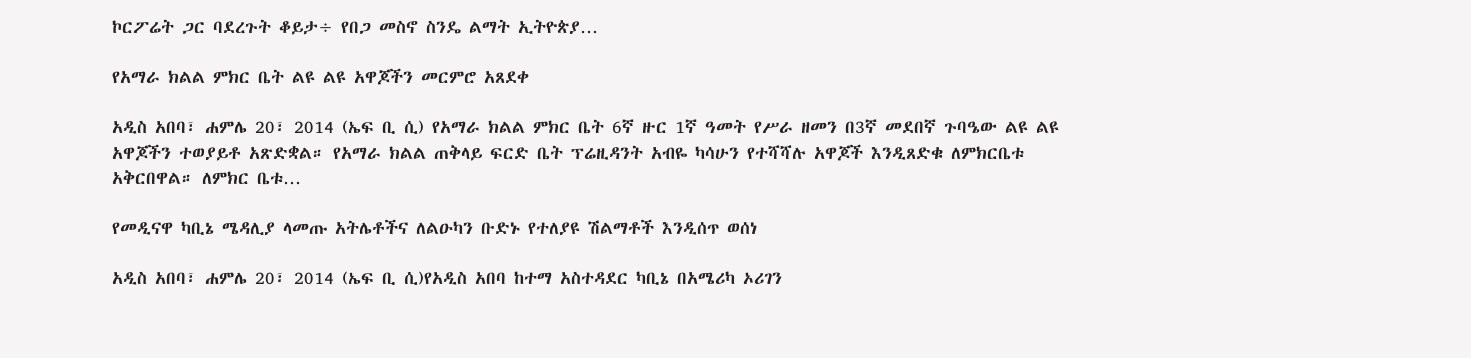ኮርፖሬት ጋር ባደረጉት ቆይታ÷ የበጋ መስኖ ስንዴ ልማት ኢትዮጵያ…

የአማራ ክልል ምክር ቤት ልዩ ልዩ አዋጆችን መርምሮ አጸደቀ

አዲስ አበባ፣ ሐምሌ 20፣ 2014 (ኤፍ ቢ ሲ) የአማራ ክልል ምክር ቤት 6ኛ ዙር 1ኛ ዓመት የሥራ ዘመን በ3ኛ መደበኛ ጉባዔው ልዩ ልዩ አዋጆችን ተወያይቶ አጽድቋል። የአማራ ክልል ጠቅላይ ፍርድ ቤት ፕሬዚዳንት አብዬ ካሳሁን የተሻሻሉ አዋጆች እንዲጸድቁ ለምክርቤቱ አቅርበዋል። ለምክር ቤቱ…

የመዲናዋ ካቢኔ ሜዳሊያ ላመጡ አትሌቶችና ለልዑካን ቡድኑ የተለያዩ ሽልማቶች እንዲሰጥ ወሰነ

አዲስ አበባ፣ ሐምሌ 20፣ 2014 (ኤፍ ቢ ሲ)የአዲስ አበባ ከተማ አስተዳደር ካቢኔ በአሜሪካ ኦሪገን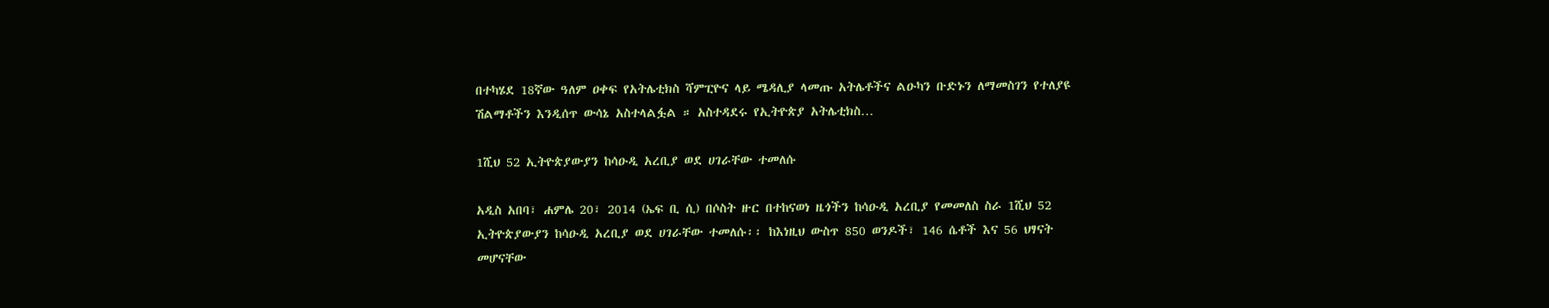በተካሄደ 18ኛው ዓለም ዐቀፍ የአትሌቲክስ ሻምፒዮና ላይ ሜዳሊያ ላመጡ አትሌቶችና ልዑካን ቡድኑን ለማመስገን የተለያዩ ሽልማቶችን እንዲሰጥ ውሳኔ አስተላልፏል ። አስተዳደሩ የኢትዮጵያ አትሌቲክስ…

1ሺህ 52 ኢትዮጵያውያን ከሳዑዲ አረቢያ ወደ ሀገራቸው ተመለሱ

አዲስ አበባ፣ ሐምሌ 20፣ 2014 (ኤፍ ቢ ሲ) በሶስት ዙር በተከናወነ ዜጎችን ከሳዑዲ አረቢያ የመመለስ ስራ 1ሺህ 52 ኢትዮጵያውያን ከሳዑዲ አረቢያ ወደ ሀገራቸው ተመለሱ፡፡ ከእነዚህ ውስጥ 850 ወንዶች፣ 146 ሴቶች እና 56 ህፃናት መሆናቸው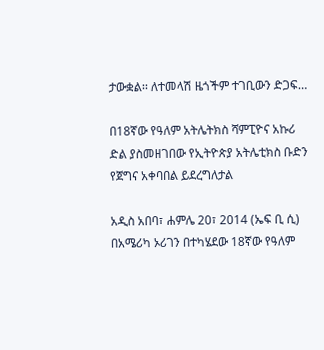ታውቋል፡፡ ለተመላሽ ዜጎችም ተገቢውን ድጋፍ…

በ18ኛው የዓለም አትሌትክስ ሻምፒዮና አኩሪ ድል ያስመዘገበው የኢትዮጵያ አትሌቲክስ ቡድን የጀግና አቀባበል ይደረግለታል

አዲስ አበባ፣ ሐምሌ 20፣ 2014 (ኤፍ ቢ ሲ) በአሜሪካ ኦሪገን በተካሄደው 18ኛው የዓለም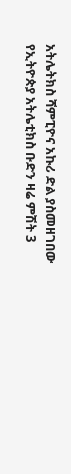አትሌትክስ ሻምፒዮና አኩሪ ድል ያስመዘገበው የኢትዮጵያ አትሌቲክስ ቡድን ዛሬ ምሽት 3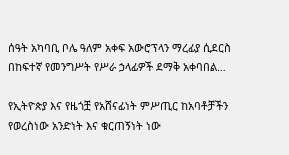ሰዓት አካባቢ ቦሌ ዓለም አቀፍ አውሮፕላን ማረፊያ ሲደርስ በከፍተኛ የመንግሥት የሥራ ኃላፊዎች ደማቅ አቀባበል…

የኢትዮጵያ እና የዜጎቿ የአሸናፊነት ምሥጢር ከአባቶቻችን የወረስነው አንድነት እና ቁርጠኝነት ነው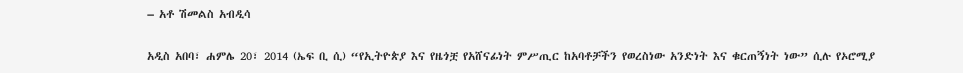– አቶ ሽመልስ አብዲሳ

አዲስ አበባ፣ ሐምሌ 20፣ 2014 (ኤፍ ቢ ሲ) “የኢትዮጵያ እና የዜጎቿ የአሸናፊነት ምሥጢር ከአባቶቻችን የወረስነው አንድነት እና ቁርጠኝነት ነው” ሲሉ የኦሮሚያ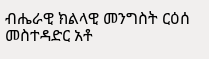ብሔራዊ ክልላዊ መንግስት ርዕሰ መስተዳድር አቶ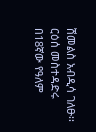ሽመልስ አብዲሳ ገለፁ፡፡ ርዕሰ መስተዳድሩ በ18ኛው የዓለም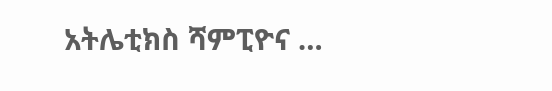አትሌቲክስ ሻምፒዮና …